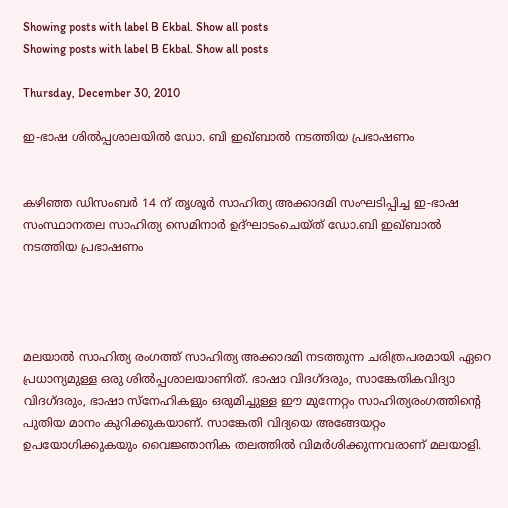Showing posts with label B Ekbal. Show all posts
Showing posts with label B Ekbal. Show all posts

Thursday, December 30, 2010

ഇ-ഭാഷ ശില്‍പ്പശാലയില്‍ ഡോ. ബി ഇഖ്‌ബാല്‍ നടത്തിയ പ്രഭാഷണം


കഴിഞ്ഞ ഡിസംബര്‍ 14 ന്‌ തൃശൂര്‍ സാഹിത്യ അക്കാദമി സംഘടിപ്പിച്ച ഇ-ഭാഷ സംസ്ഥാനതല സാഹിത്യ സെമിനാര്‍ ഉദ്‌ഘാടംചെയ്‌ത്‌ ഡോ.ബി ഇഖ്‌ബാല്‍ നടത്തിയ പ്രഭാഷണം




മലയാല്‍ സാഹിത്യ രംഗത്ത്‌ സാഹിത്യ അക്കാദമി നടത്തുന്ന ചരിത്രപരമായി ഏറെ പ്രധാന്യമുള്ള ഒരു ശില്‍പ്പശാലയാണിത്‌. ഭാഷാ വിദഗ്‌ദരും, സാങ്കേതികവിദ്യാ വിദഗ്‌ദരും, ഭാഷാ സ്‌നേഹികളും ഒരുമിച്ചുള്ള ഈ മുന്നേറ്റം സാഹിത്യരംഗത്തിന്റെ പുതിയ മാനം കുറിക്കുകയാണ്‌. സാങ്കേതി വിദ്യയെ അങ്ങേയറ്റം ഉപയോഗിക്കുകയും വൈജ്ഞാനിക തലത്തില്‍ വിമര്‍ശിക്കുന്നവരാണ്‌ മലയാളി.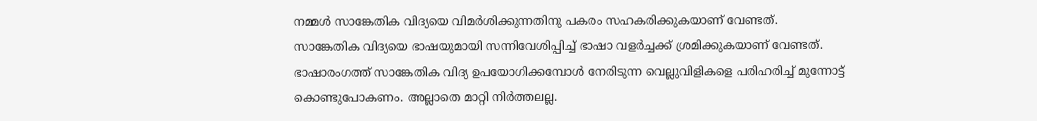നമ്മള്‍ സാങ്കേതിക വിദ്യയെ വിമര്‍ശിക്കുന്നതിനു പകരം സഹകരിക്കുകയാണ്‌ വേണ്ടത്‌.
സാങ്കേതിക വിദ്യയെ ഭാഷയുമായി സന്നിവേശിപ്പിച്ച്‌ ഭാഷാ വളര്‍ച്ചക്ക്‌ ശ്രമിക്കുകയാണ്‌ വേണ്ടത്‌.
ഭാഷാരംഗത്ത്‌ സാങ്കേതിക വിദ്യ ഉപയോഗിക്കമ്പോള്‍ നേരിടുന്ന വെല്ലുവിളികളെ പരിഹരിച്ച്‌ മുന്നോട്ട്‌ കൊണ്ടുപോകണം. അല്ലാതെ മാറ്റി നിര്‍ത്തലല്ല.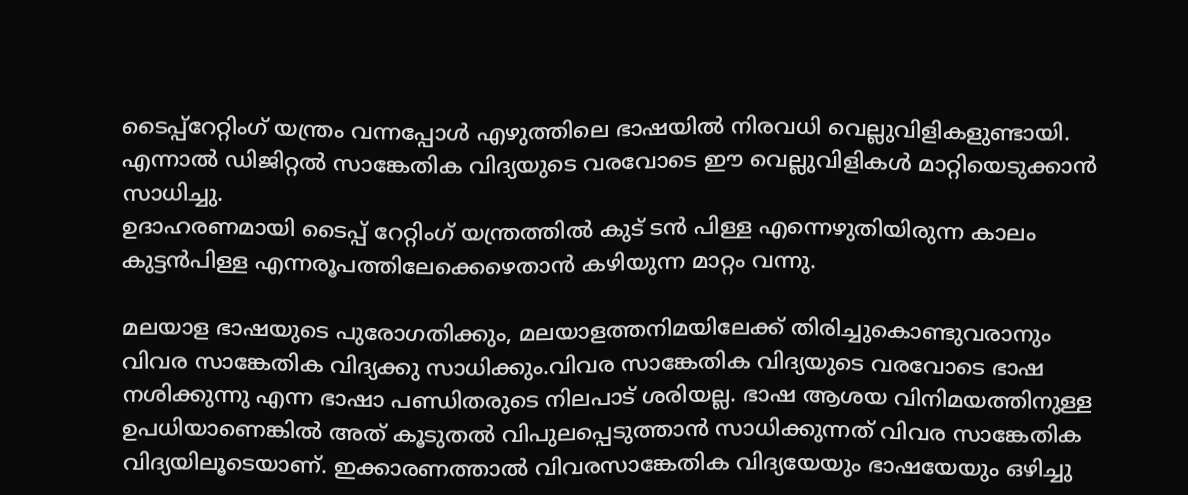ടൈപ്പ്‌റേറ്റിംഗ്‌ യന്ത്രം വന്നപ്പോള്‍ എഴുത്തിലെ ഭാഷയില്‍ നിരവധി വെല്ലുവിളികളുണ്ടായി. എന്നാല്‍ ഡിജിറ്റല്‍ സാങ്കേതിക വിദ്യയുടെ വരവോടെ ഈ വെല്ലുവിളികള്‍ മാറ്റിയെടുക്കാന്‍ സാധിച്ചു.
ഉദാഹരണമായി ടൈപ്പ്‌ റേറ്റിംഗ്‌ യന്ത്രത്തില്‍ കുട്‌ ടന്‍ പിള്ള എന്നെഴുതിയിരുന്ന കാലം കുട്ടന്‍പിള്ള എന്നരൂപത്തിലേക്കെഴെതാന്‍ കഴിയുന്ന മാറ്റം വന്നു.

മലയാള ഭാഷയുടെ പുരോഗതിക്കും, മലയാളത്തനിമയിലേക്ക്‌ തിരിച്ചുകൊണ്ടുവരാനും വിവര സാങ്കേതിക വിദ്യക്കു സാധിക്കും.വിവര സാങ്കേതിക വിദ്യയുടെ വരവോടെ ഭാഷ നശിക്കുന്നു എന്ന ഭാഷാ പണ്ഡിതരുടെ നിലപാട്‌ ശരിയല്ല. ഭാഷ ആശയ വിനിമയത്തിനുള്ള ഉപധിയാണെങ്കില്‍ അത്‌ കൂടുതല്‍ വിപുലപ്പെടുത്താന്‍ സാധിക്കുന്നത്‌ വിവര സാങ്കേതിക വിദ്യയിലൂടെയാണ്‌. ഇക്കാരണത്താല്‍ വിവരസാങ്കേതിക വിദ്യയേയും ഭാഷയേയും ഒഴിച്ചു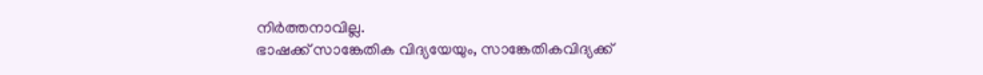നിര്‍ത്തനാവില്ല.
ഭാഷക്ക്‌ സാങ്കേതിക വിദ്യയേയും, സാങ്കേതികവിദ്യക്ക്‌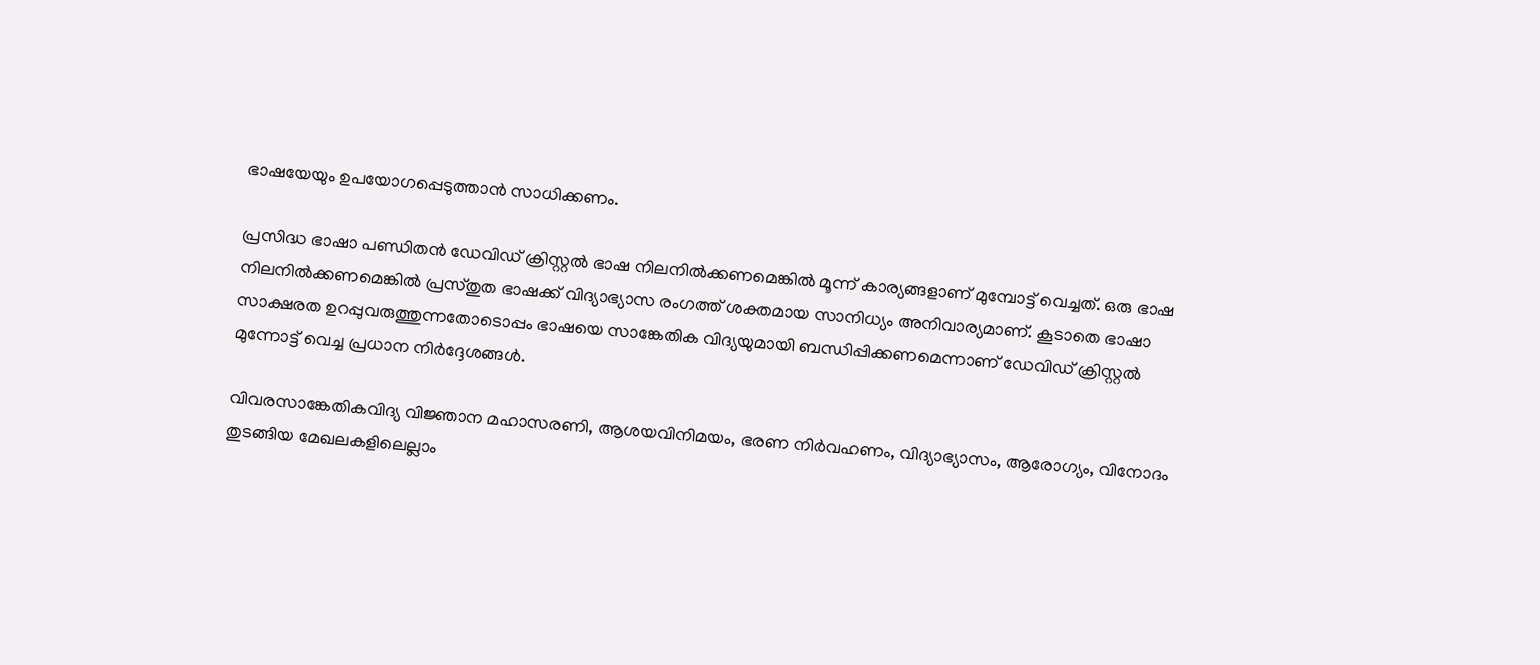ഭാഷയേയും ഉപയോഗപ്പെടുത്താന്‍ സാധിക്കണം.

പ്രസിദ്ധ ഭാഷാ പണ്ഡിതന്‍ ഡേവിഡ്‌ ക്രിസ്റ്റല്‍ ഭാഷ നിലനില്‍ക്കണമെങ്കില്‍ മൂന്ന്‌ കാര്യങ്ങളാണ്‌ മുമ്പോട്ട്‌ വെച്ചത്‌. ഒരു ഭാഷ നിലനില്‍ക്കണമെങ്കില്‍ പ്രസ്‌തുത ഭാഷക്ക്‌ വിദ്യാഭ്യാസ രംഗത്ത്‌ ശക്തമായ സാനിധ്യം അനിവാര്യമാണ്‌. കൂടാതെ ഭാഷാ സാക്ഷരത ഉറപ്പുവരുത്തുന്നതോടൊപ്പം ഭാഷയെ സാങ്കേതിക വിദ്യയുമായി ബന്ധിപ്പിക്കണമെന്നാണ്‌ ഡേവിഡ്‌ ക്രിസ്റ്റല്‍ മുന്നോട്ട്‌ വെച്ച പ്രധാന നിര്‍ദ്ദേശങ്ങള്‍.

വിവരസാങ്കേതികവിദ്യ വിജ്ഞാന മഹാസരണി, ആശയവിനിമയം, ഭരണ നിര്‍വഹണം, വിദ്യാഭ്യാസം, ആരോഗ്യം, വിനോദം തുടങ്ങിയ മേഖലകളിലെല്ലാം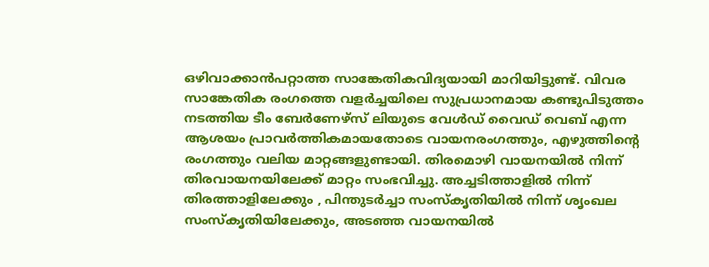ഒഴിവാക്കാന്‍പറ്റാത്ത സാങ്കേതികവിദ്യയായി മാറിയിട്ടുണ്ട്‌. വിവര സാങ്കേതിക രംഗത്തെ വളര്‍ച്ചയിലെ സുപ്രധാനമായ കണ്ടുപിടുത്തം നടത്തിയ ടീം ബേര്‍ണേഴ്‌സ്‌ ലിയുടെ വേള്‍ഡ്‌ വൈഡ്‌ വെബ്‌ എന്ന ആശയം പ്രാവര്‍ത്തികമായതോടെ വായനരംഗത്തും, എഴുത്തിന്റെ രംഗത്തും വലിയ മാറ്റങ്ങളുണ്ടായി. തിരമൊഴി വായനയില്‍ നിന്ന്‌ തിരവായനയിലേക്ക്‌ മാറ്റം സംഭവിച്ചു. അച്ചടിത്താളില്‍ നിന്ന്‌ തിരത്താളിലേക്കും , പിന്തുടര്‍ച്ചാ സംസ്‌കൃതിയില്‍ നിന്ന്‌ ശൃംഖല സംസ്‌കൃതിയിലേക്കും, അടഞ്ഞ വായനയില്‍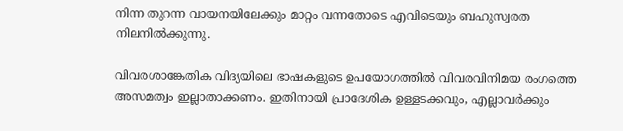നിന്ന തുറന്ന വായനയിലേക്കും മാറ്റം വന്നതോടെ എവിടെയും ബഹുസ്വരത നിലനില്‍ക്കുന്നു.

വിവരശാങ്കേതിക വിദ്യയിലെ ഭാഷകളുടെ ഉപയോഗത്തില്‍ വിവരവിനിമയ രംഗത്തെ അസമത്വം ഇല്ലാതാക്കണം. ഇതിനായി പ്രാദേശിക ഉള്ളടക്കവും, എല്ലാവര്‍ക്കും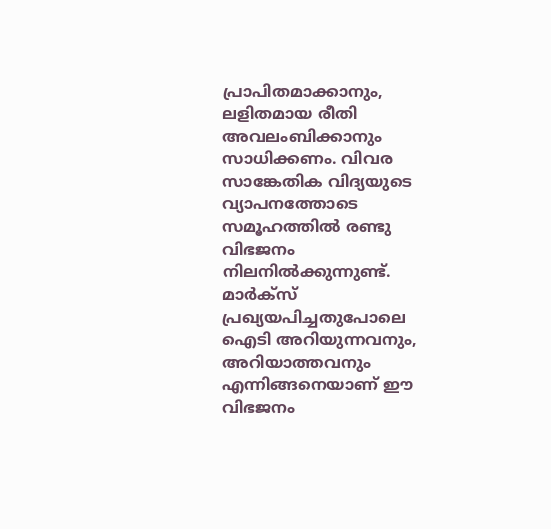പ്രാപിതമാക്കാനും, ലളിതമായ രീതി അവലംബിക്കാനും സാധിക്കണം. വിവര സാങ്കേതിക വിദ്യയുടെ വ്യാപനത്തോടെ സമൂഹത്തില്‍ രണ്ടു വിഭജനം നിലനില്‍ക്കുന്നുണ്ട്‌. മാര്‍ക്‌സ്‌ പ്രഖ്യയപിച്ചതുപോലെ ഐടി അറിയുന്നവനും, അറിയാത്തവനും എന്നിങ്ങനെയാണ്‌ ഈ വിഭജനം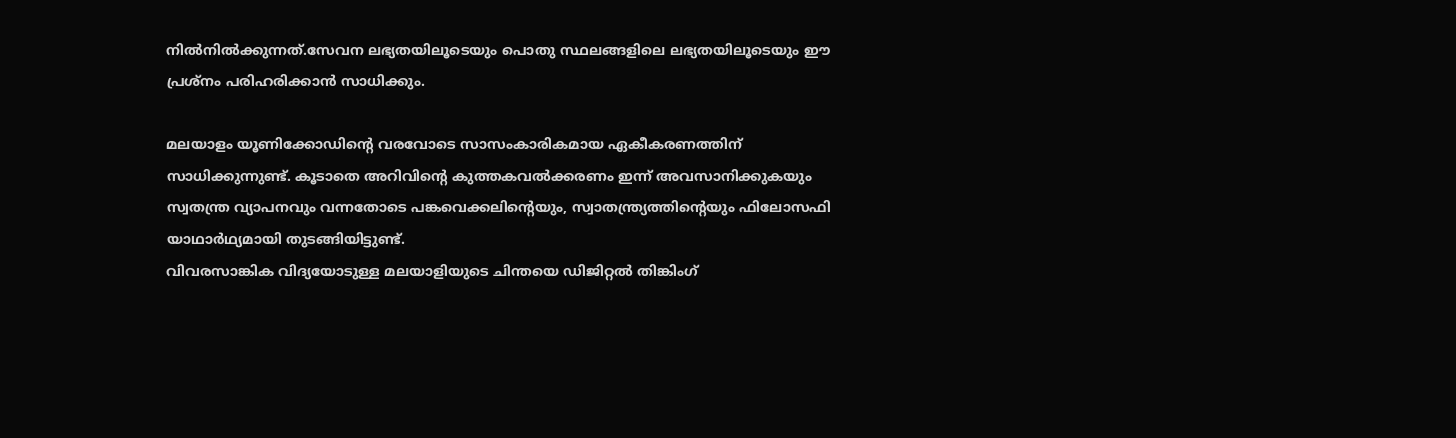നില്‍നില്‍ക്കുന്നത്‌.സേവന ലഭ്യതയിലൂടെയും പൊതു സ്ഥലങ്ങളിലെ ലഭ്യതയിലൂടെയും ഈ പ്രശ്‌നം പരിഹരിക്കാന്‍ സാധിക്കും.

മലയാളം യൂണിക്കോഡിന്റെ വരവോടെ സാസംകാരികമായ ഏകീകരണത്തിന്‌ സാധിക്കുന്നുണ്ട്‌. കൂടാതെ അറിവിന്റെ കുത്തകവല്‍ക്കരണം ഇന്ന്‌ അവസാനിക്കുകയും സ്വതന്ത്ര വ്യാപനവും വന്നതോടെ പങ്കവെക്കലിന്റെയും, സ്വാതന്ത്ര്യത്തിന്റെയും ഫിലോസഫി യാഥാര്‍ഥ്യമായി തുടങ്ങിയിട്ടുണ്ട്‌.
വിവരസാങ്കിക വിദ്യയോടുള്ള മലയാളിയുടെ ചിന്തയെ ഡിജിറ്റല്‍ തിങ്കിംഗ്‌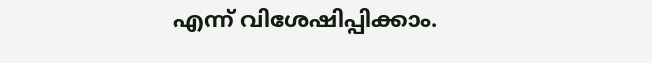എന്ന്‌ വിശേഷിപ്പിക്കാം.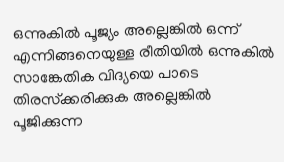ഒന്നുകില്‍ പൂജ്യം അല്ലെങ്കില്‍ ഒന്ന്‌ എന്നിങ്ങനെയുള്ള രീതിയില്‍ ഒന്നുകില്‍ സാങ്കേതിക വിദ്യയെ പാടെ തിരസ്‌ക്കരിക്കുക അല്ലെങ്കില്‍ പൂജിക്കുന്ന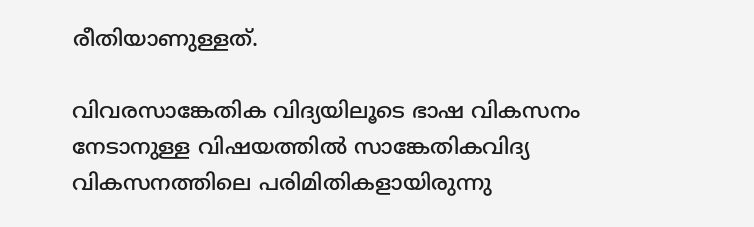രീതിയാണുള്ളത്‌.

വിവരസാങ്കേതിക വിദ്യയിലൂടെ ഭാഷ വികസനം നേടാനുള്ള വിഷയത്തില്‍ സാങ്കേതികവിദ്യ വികസനത്തിലെ പരിമിതികളായിരുന്നു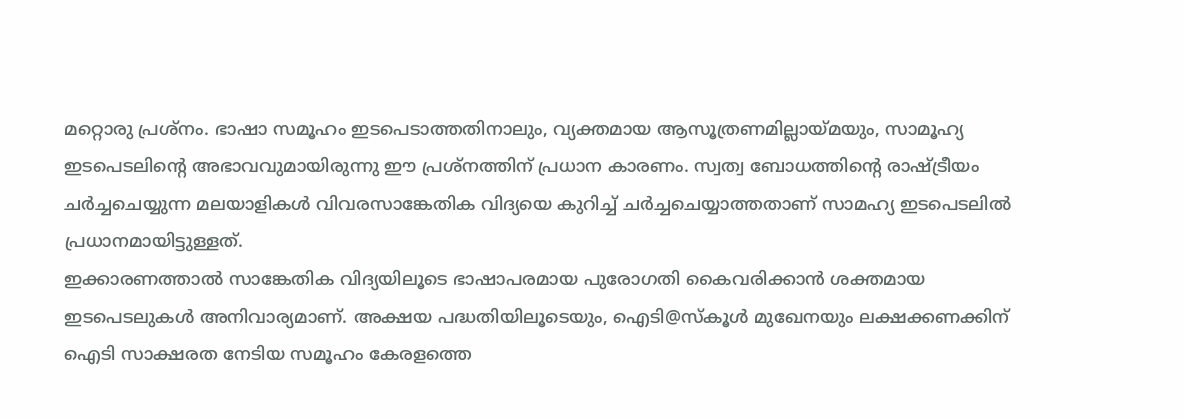മറ്റൊരു പ്രശ്‌നം. ഭാഷാ സമൂഹം ഇടപെടാത്തതിനാലും, വ്യക്തമായ ആസൂത്രണമില്ലായ്‌മയും, സാമൂഹ്യ ഇടപെടലിന്റെ അഭാവവുമായിരുന്നു ഈ പ്രശ്‌നത്തിന്‌ പ്രധാന കാരണം. സ്വത്വ ബോധത്തിന്റെ രാഷ്ട്രീയം ചര്‍ച്ചചെയ്യുന്ന മലയാളികള്‍ വിവരസാങ്കേതിക വിദ്യയെ കുറിച്ച്‌ ചര്‍ച്ചചെയ്യാത്തതാണ്‌ സാമഹ്യ ഇടപെടലില്‍ പ്രധാനമായിട്ടുള്ളത്‌.
ഇക്കാരണത്താല്‍ സാങ്കേതിക വിദ്യയിലൂടെ ഭാഷാപരമായ പുരോഗതി കൈവരിക്കാന്‍ ശക്തമായ ഇടപെടലുകള്‍ അനിവാര്യമാണ്‌. അക്ഷയ പദ്ധതിയിലൂടെയും, ഐടി@സ്‌കൂള്‍ മുഖേനയും ലക്ഷക്കണക്കിന്‌ ഐടി സാക്ഷരത നേടിയ സമൂഹം കേരളത്തെ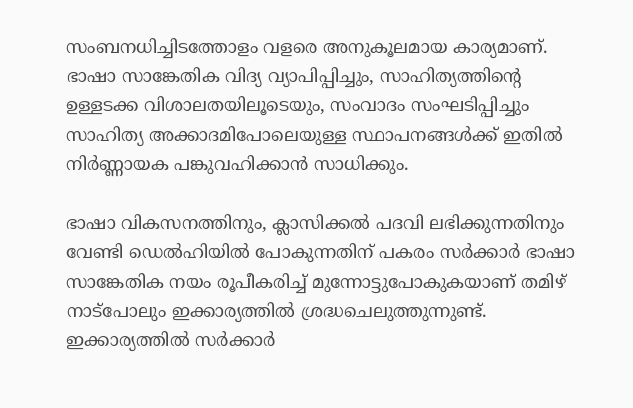സംബനധിച്ചിടത്തോളം വളരെ അനുകൂലമായ കാര്യമാണ്‌. ഭാഷാ സാങ്കേതിക വിദ്യ വ്യാപിപ്പിച്ചും, സാഹിത്യത്തിന്റെ ഉള്ളടക്ക വിശാലതയിലൂടെയും, സംവാദം സംഘടിപ്പിച്ചും സാഹിത്യ അക്കാദമിപോലെയുള്ള സ്ഥാപനങ്ങള്‍ക്ക്‌ ഇതില്‍ നിര്‍ണ്ണായക പങ്കുവഹിക്കാന്‍ സാധിക്കും.

ഭാഷാ വികസനത്തിനും, ക്ലാസിക്കല്‍ പദവി ലഭിക്കുന്നതിനും വേണ്ടി ഡെല്‍ഹിയില്‍ പോകുന്നതിന്‌ പകരം സര്‍ക്കാര്‍ ഭാഷാ സാങ്കേതിക നയം രൂപീകരിച്ച്‌ മുന്നോട്ടുപോകുകയാണ്‌ തമിഴ്‌ നാട്‌പോലും ഇക്കാര്യത്തില്‍ ശ്രദ്ധചെലുത്തുന്നുണ്ട്‌. ഇക്കാര്യത്തില്‍ സര്‍ക്കാര്‍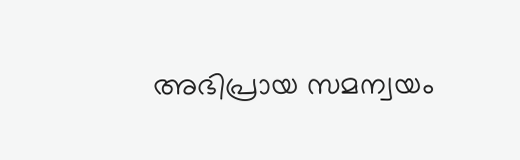അഭിപ്രായ സമന്വയം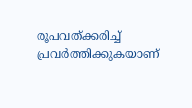രൂപവത്‌ക്കരിച്ച്‌ പ്രവര്‍ത്തിക്കുകയാണ്‌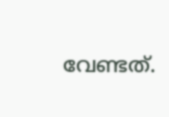വേണ്ടത്‌.